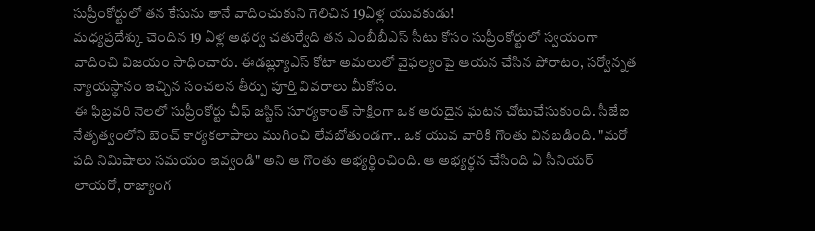సుప్రీంకోర్టులో తన కేసును తానే వాదించుకుని గెలిచిన 19ఏళ్ల యువకుడు!
మధ్యప్రదేశ్కు చెందిన 19 ఏళ్ల అథర్వ చతుర్వేది తన ఎంబీబీఎస్ సీటు కోసం సుప్రీంకోర్టులో స్వయంగా వాదించి విజయం సాధించారు. ఈడబ్ల్యూఎస్ కోటా అమలులో వైఫల్యంపై ఆయన చేసిన పోరాటం, సర్వోన్నత న్యాయస్థానం ఇచ్చిన సంచలన తీర్పు పూర్తి వివరాలు మీకోసం.
ఈ ఫిబ్రవరి నెలలో సుప్రీంకోర్టు చీఫ్ జస్టిస్ సూర్యకాంత్ సాక్షింగా ఒక అరుదైన ఘటన చోటుచేసుకుంది. సీజేఐ నేతృత్వంలోని బెంచ్ కార్యకలాపాలు ముగించి లేవబోతుండగా.. ఒక యువ వారికి గొంతు వినబడింది. "మరో పది నిమిషాలు సమయం ఇవ్వండి" అని ఆ గొంతు అభ్యర్థించింది. ఆ అభ్యర్థన చేసింది ఏ సీనియర్ లాయరో, రాజ్యాంగ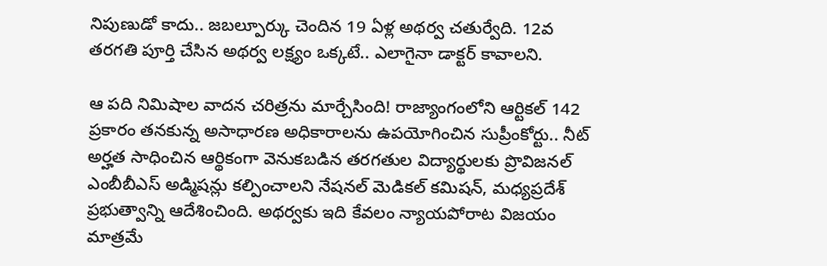నిపుణుడో కాదు.. జబల్పూర్కు చెందిన 19 ఏళ్ల అథర్వ చతుర్వేది. 12వ తరగతి పూర్తి చేసిన అథర్వ లక్ష్యం ఒక్కటే.. ఎలాగైనా డాక్టర్ కావాలని.

ఆ పది నిమిషాల వాదన చరిత్రను మార్చేసింది! రాజ్యాంగంలోని ఆర్టికల్ 142 ప్రకారం తనకున్న అసాధారణ అధికారాలను ఉపయోగించిన సుప్రీంకోర్టు.. నీట్ అర్హత సాధించిన ఆర్థికంగా వెనుకబడిన తరగతుల విద్యార్థులకు ప్రొవిజనల్ ఎంబీబీఎస్ అడ్మిషన్లు కల్పించాలని నేషనల్ మెడికల్ కమిషన్, మధ్యప్రదేశ్ ప్రభుత్వాన్ని ఆదేశించింది. అథర్వకు ఇది కేవలం న్యాయపోరాట విజయం మాత్రమే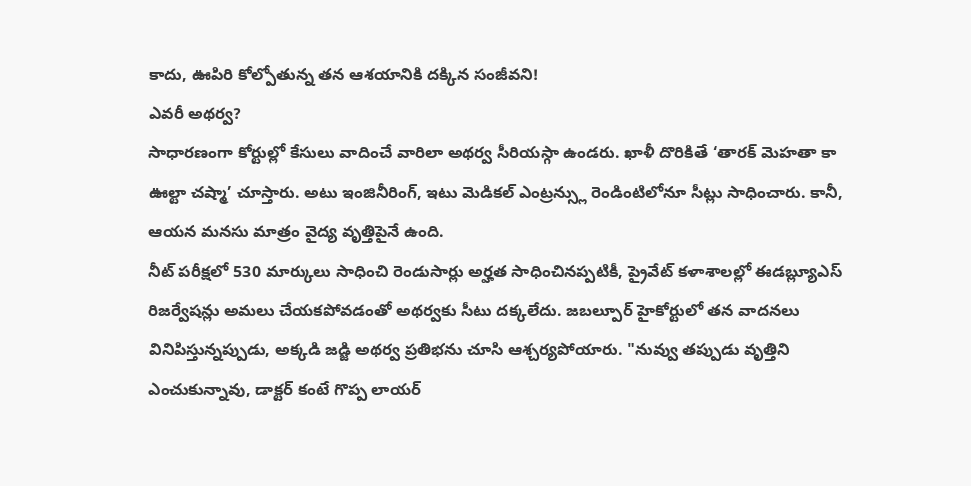కాదు, ఊపిరి కోల్పోతున్న తన ఆశయానికి దక్కిన సంజీవని!
ఎవరీ అథర్వ?
సాధారణంగా కోర్టుల్లో కేసులు వాదించే వారిలా అథర్వ సీరియస్గా ఉండరు. ఖాళీ దొరికితే ‘తారక్ మెహతా కా ఊల్టా చష్మా’ చూస్తారు. అటు ఇంజినీరింగ్, ఇటు మెడికల్ ఎంట్రన్స్లు రెండింటిలోనూ సీట్లు సాధించారు. కానీ, ఆయన మనసు మాత్రం వైద్య వృత్తిపైనే ఉంది.
నీట్ పరీక్షలో 530 మార్కులు సాధించి రెండుసార్లు అర్హత సాధించినప్పటికీ, ప్రైవేట్ కళాశాలల్లో ఈడబ్ల్యూఎస్ రిజర్వేషన్లు అమలు చేయకపోవడంతో అథర్వకు సీటు దక్కలేదు. జబల్పూర్ హైకోర్టులో తన వాదనలు వినిపిస్తున్నప్పుడు, అక్కడి జడ్జి అథర్వ ప్రతిభను చూసి ఆశ్చర్యపోయారు. "నువ్వు తప్పుడు వృత్తిని ఎంచుకున్నావు, డాక్టర్ కంటే గొప్ప లాయర్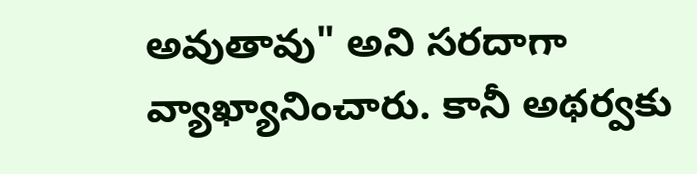అవుతావు" అని సరదాగా వ్యాఖ్యానించారు. కానీ అథర్వకు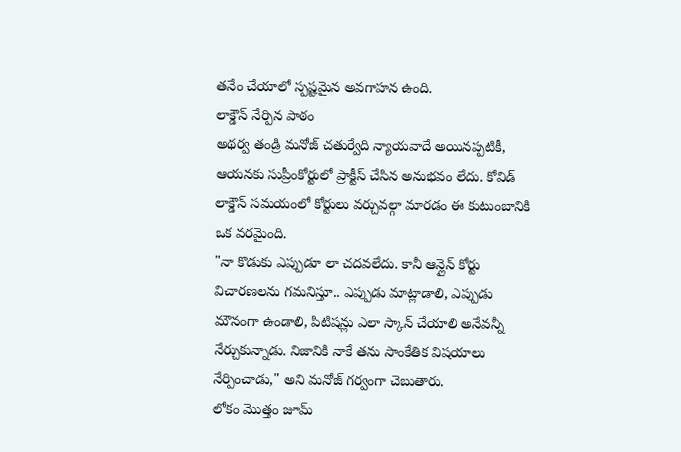తనేం చేయాలో స్పష్టమైన అవగాహన ఉంది.
లాక్డౌన్ నేర్పిన పాఠం
అథర్వ తండ్రి మనోజ్ చతుర్వేది న్యాయవాదే అయినప్పటికీ, ఆయనకు సుప్రీంకోర్టులో ప్రాక్టీస్ చేసిన అనుభవం లేదు. కోవిడ్ లాక్డౌన్ సమయంలో కోర్టులు వర్చువల్గా మారడం ఈ కుటుంబానికి ఒక వరమైంది.
"నా కొడుకు ఎప్పుడూ లా చదవలేదు. కానీ ఆన్లైన్ కోర్టు విచారణలను గమనిస్తూ.. ఎప్పుడు మాట్లాడాలి, ఎప్పుడు మౌనంగా ఉండాలి, పిటిషన్లు ఎలా స్కాన్ చేయాలి అనేవన్నీ నేర్చుకున్నాడు. నిజానికి నాకే తను సాంకేతిక విషయాలు నేర్పించాడు," అని మనోజ్ గర్వంగా చెబుతారు.
లోకం మొత్తం జూమ్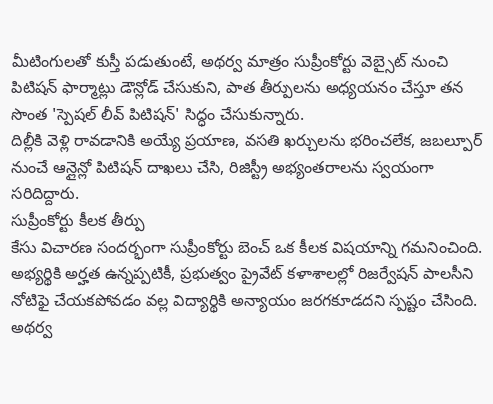మీటింగులతో కుస్తీ పడుతుంటే, అథర్వ మాత్రం సుప్రీంకోర్టు వెబ్సైట్ నుంచి పిటిషన్ ఫార్మాట్లు డౌన్లోడ్ చేసుకుని, పాత తీర్పులను అధ్యయనం చేస్తూ తన సొంత 'స్పెషల్ లీవ్ పిటిషన్' సిద్ధం చేసుకున్నారు.
దిల్లీకి వెళ్లి రావడానికి అయ్యే ప్రయాణ, వసతి ఖర్చులను భరించలేక, జబల్పూర్ నుంచే ఆన్లైన్లో పిటిషన్ దాఖలు చేసి, రిజిస్ట్రీ అభ్యంతరాలను స్వయంగా సరిదిద్దారు.
సుప్రీంకోర్టు కీలక తీర్పు
కేసు విచారణ సందర్భంగా సుప్రీంకోర్టు బెంచ్ ఒక కీలక విషయాన్ని గమనించింది. అభ్యర్థికి అర్హత ఉన్నప్పటికీ, ప్రభుత్వం ప్రైవేట్ కళాశాలల్లో రిజర్వేషన్ పాలసీని నోటిఫై చేయకపోవడం వల్ల విద్యార్థికి అన్యాయం జరగకూడదని స్పష్టం చేసింది. అథర్వ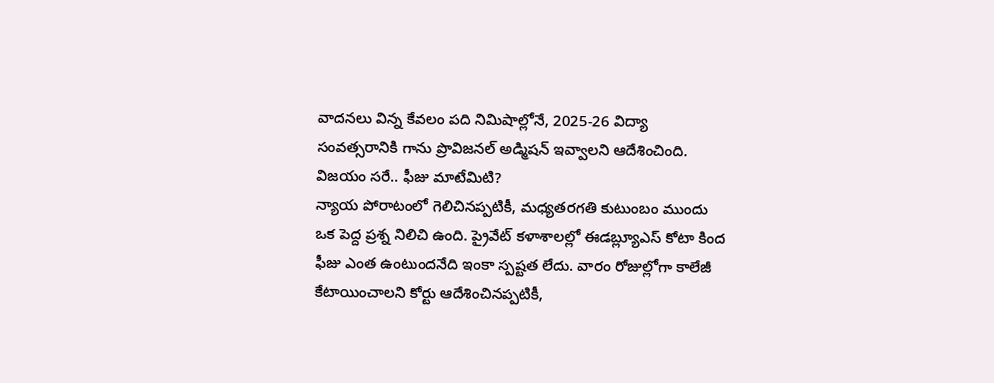వాదనలు విన్న కేవలం పది నిమిషాల్లోనే, 2025-26 విద్యా సంవత్సరానికి గాను ప్రొవిజనల్ అడ్మిషన్ ఇవ్వాలని ఆదేశించింది.
విజయం సరే.. ఫీజు మాటేమిటి?
న్యాయ పోరాటంలో గెలిచినప్పటికీ, మధ్యతరగతి కుటుంబం ముందు ఒక పెద్ద ప్రశ్న నిలిచి ఉంది. ప్రైవేట్ కళాశాలల్లో ఈడబ్ల్యూఎస్ కోటా కింద ఫీజు ఎంత ఉంటుందనేది ఇంకా స్పష్టత లేదు. వారం రోజుల్లోగా కాలేజీ కేటాయించాలని కోర్టు ఆదేశించినప్పటికీ,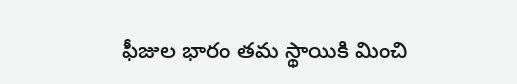ఫీజుల భారం తమ స్థాయికి మించి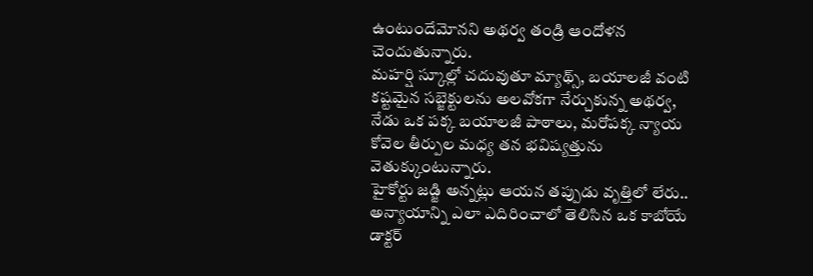ఉంటుందేమోనని అథర్వ తండ్రి ఆందోళన చెందుతున్నారు.
మహర్షి స్కూల్లో చదువుతూ మ్యాథ్స్, బయాలజీ వంటి కష్టమైన సబ్జెక్టులను అలవోకగా నేర్చుకున్న అథర్వ, నేడు ఒక పక్క బయాలజీ పాఠాలు, మరోపక్క న్యాయ కోవెల తీర్పుల మధ్య తన భవిష్యత్తును వెతుక్కుంటున్నారు.
హైకోర్టు జడ్జి అన్నట్లు ఆయన తప్పుడు వృత్తిలో లేరు.. అన్యాయాన్ని ఎలా ఎదిరించాలో తెలిసిన ఒక కాబోయే డాక్టర్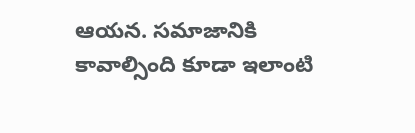ఆయన. సమాజానికి కావాల్సింది కూడా ఇలాంటి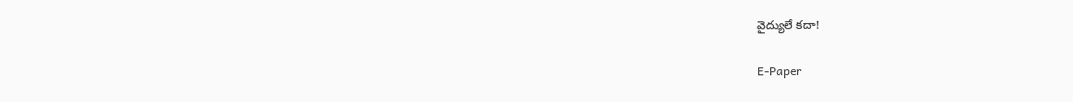వైద్యులే కదా!

E-Paper